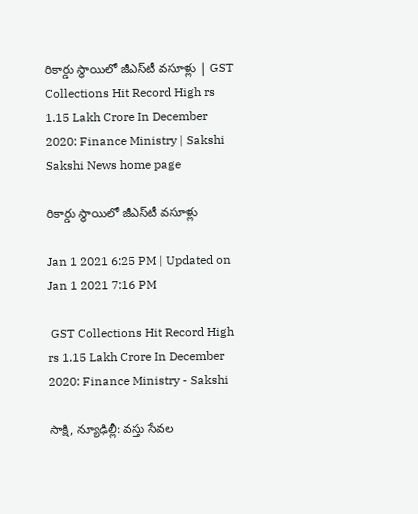రికార్డు స్థాయిలో జీఎస్‌టీ వ‌సూళ్లు | GST Collections Hit Record High rs 1.15 Lakh Crore In December 2020: Finance Ministry | Sakshi
Sakshi News home page

రికార్డు స్థాయిలో జీఎస్‌టీ వ‌సూళ్లు

Jan 1 2021 6:25 PM | Updated on Jan 1 2021 7:16 PM

 GST Collections Hit Record High rs 1.15 Lakh Crore In December 2020: Finance Ministry - Sakshi

సాక్షి, న్యూఢిల్లీ: వస్తు సేవల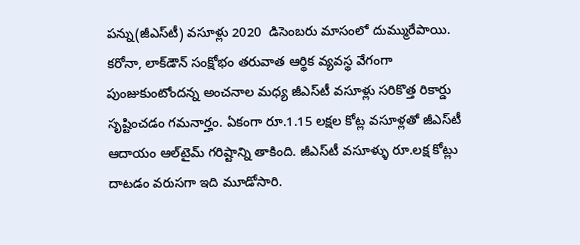పన్ను(జీఎస్‌టీ) వ‌సూళ్లు 2020  డిసెంబరు మాసంలో దుమ్మురేపాయి. కరోనా, లాక్‌డౌన్‌ సంక్షోభం తరువాత ఆర్థిక వ్యవస్థ వేగంగా  పుంజుకుంటోందన్న అంచనాల మధ్య జీఎస్‌టీ వసూళ్లు సరికొత్త రికార్డు సృష్టించడం గమనార్హం. ఏకంగా రూ.1.15 ల‌క్ష‌ల కోట్ల వ‌సూళ్ల‌తో జీఎస్‌టీ  ఆదాయం ఆల్‌టైమ్ గరిష్టాన్ని తాకింది. జీఎస్‌టీ వసూళ్ళు రూ.ల‌క్ష కోట్లు దాట‌డం వ‌రుస‌గా ఇది మూడోసారి.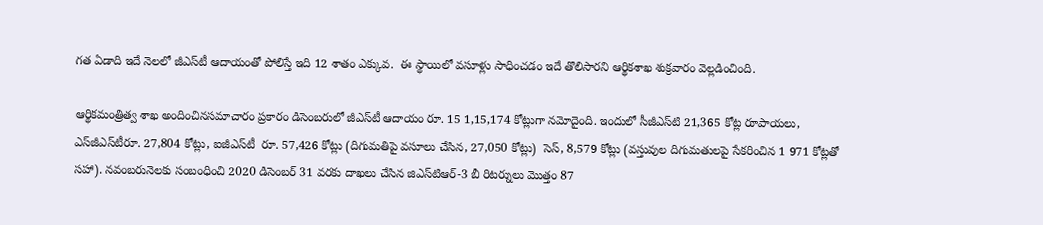గత ఏడాది ఇదే నెలలో జీఎస్‌టీ ఆదాయంతో పోలిస్తే ఇది 12 శాతం ఎక్కువ.  ఈ స్థాయిలో వ‌సూళ్లు సాధించడం ఇదే తొలిసారని ఆర్థిక‌శాఖ శుక్రవారం వెల్ల‌డించింది.

ఆర్థికమంత్రిత్వ శాఖ అందించినసమాచారం ప్రకారం డిసెంబరులో జీఎస్‌టీ ఆదాయం రూ. 15 1,15,174 కోట్లుగా నమోదైంది. ఇందులో సీజీఎస్‌టి 21,365 కోట్ల రూపాయలు, ఎస్‌జీఎస్‌టీరూ. 27,804 కోట్లు, ఐజీఎస్‌టీ  రూ. 57,426 కోట్లు (దిగుమతిపై వసూలు చేసిన, 27,050 కోట్లు)  సెస్, 8,579 కోట్లు (వస్తువుల దిగుమతులపై సేకరించిన 1 971 కోట్లతో సహా). నవంబరునెలకు సంబంధించి 2020 డిసెంబర్ 31 వరకు దాఖలు చేసిన జిఎస్‌టిఆర్-3 బీ రిటర్నులు మొత్తం 87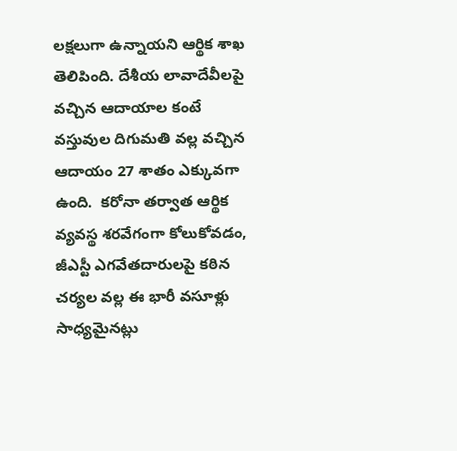లక్షలుగా ఉన్నాయని ఆర్థిక శాఖ తెలిపింది. దేశీయ లావాదేవీల‌పై వ‌చ్చిన ఆదాయాల కంటే వ‌స్తువుల దిగుమ‌తి వ‌ల్ల వ‌చ్చిన ఆదాయం 27 శాతం ఎక్కువ‌గా ఉంది.  క‌రోనా త‌ర్వాత ఆర్థిక వ్య‌వ‌స్థ శ‌ర‌వేగంగా కోలుకోవ‌డం, జీఎస్టీ ఎగ‌వేత‌దారుల‌పై క‌ఠిన చ‌ర్య‌ల వ‌ల్ల ఈ భారీ వ‌సూళ్లు సాధ్య‌మైన‌ట్లు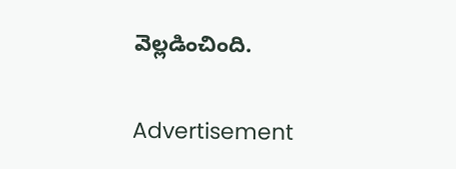వెల్లడించింది.

Advertisement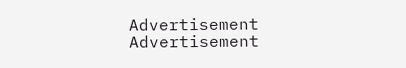Advertisement
Advertisement